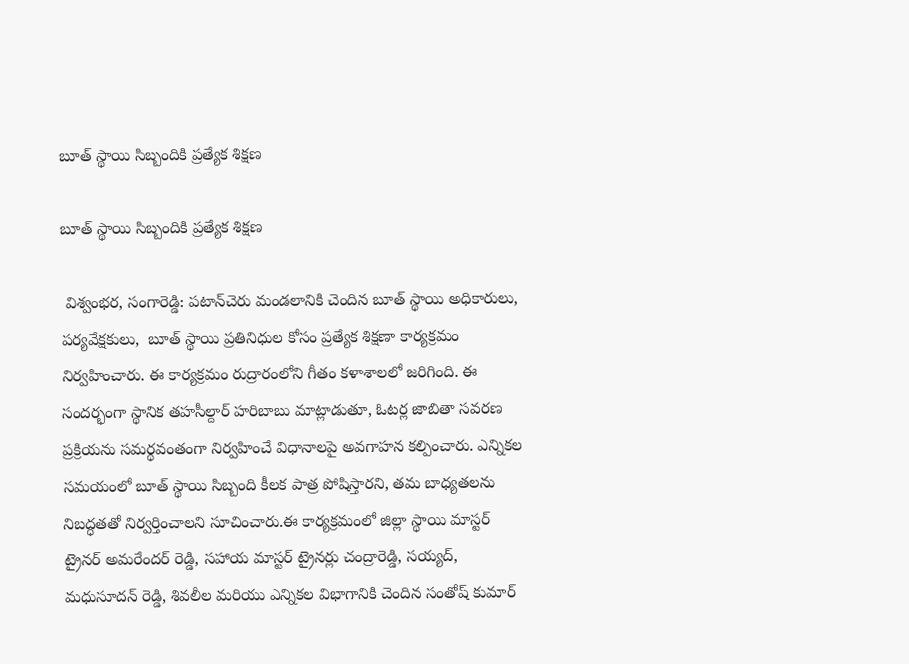బూత్ స్థాయి సిబ్బందికి ప్రత్యేక శిక్షణ

బూత్ స్థాయి సిబ్బందికి ప్రత్యేక శిక్షణ

 విశ్వంభర, సంగారెడ్డి: పటాన్‌చెరు మండలానికి చెందిన బూత్ స్థాయి అధికారులు, పర్యవేక్షకులు,  బూత్ స్థాయి ప్రతినిధుల కోసం ప్రత్యేక శిక్షణా కార్యక్రమం నిర్వహించారు. ఈ కార్యక్రమం రుద్రారంలోని గీతం కళాశాలలో జరిగింది. ఈ సందర్భంగా స్థానిక తహసీల్దార్ హరిబాబు మాట్లాడుతూ, ఓటర్ల జాబితా సవరణ ప్రక్రియను సమర్థవంతంగా నిర్వహించే విధానాలపై అవగాహన కల్పించారు. ఎన్నికల సమయంలో బూత్ స్థాయి సిబ్బంది కీలక పాత్ర పోషిస్తారని, తమ బాధ్యతలను నిబద్ధతతో నిర్వర్తించాలని సూచించారు.ఈ కార్యక్రమంలో జిల్లా స్థాయి మాస్టర్ ట్రైనర్ అమరేందర్ రెడ్డి, సహాయ మాస్టర్ ట్రైనర్లు చంద్రారెడ్డి, సయ్యద్, మధుసూదన్ రెడ్డి, శివలీల మరియు ఎన్నికల విభాగానికి చెందిన సంతోష్ కుమార్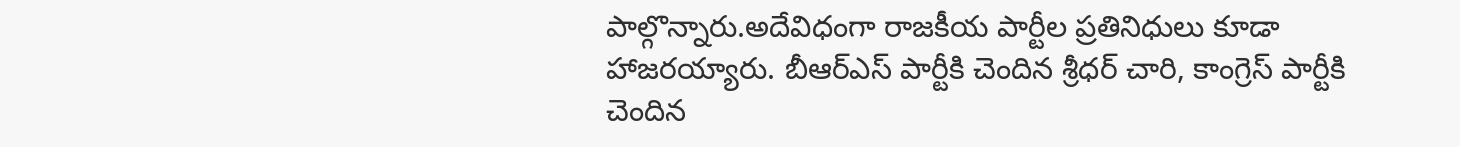పాల్గొన్నారు.అదేవిధంగా రాజకీయ పార్టీల ప్రతినిధులు కూడా హాజరయ్యారు. బీఆర్‌ఎస్ పార్టీకి చెందిన శ్రీధర్ చారి, కాంగ్రెస్ పార్టీకి చెందిన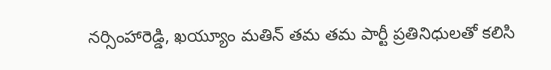నర్సింహారెడ్డి, ఖయ్యూం మతిన్ తమ తమ పార్టీ ప్రతినిధులతో కలిసి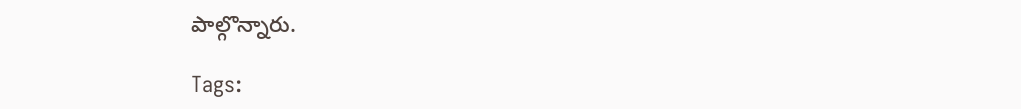పాల్గొన్నారు.

Tags: